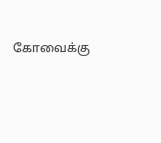கோவைக்கு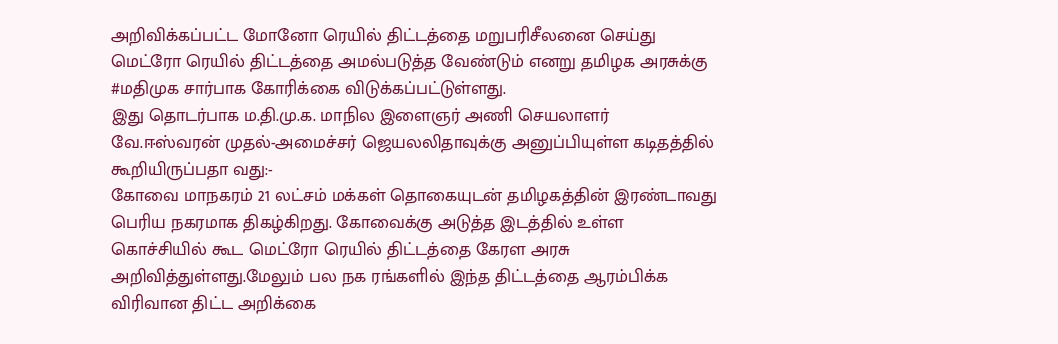அறிவிக்கப்பட்ட மோனோ ரெயில் திட்டத்தை மறுபரிசீலனை செய்து மெட்ரோ ரெயில் திட்டத்தை அமல்படுத்த வேண்டும் எனறு தமிழக அரசுக்கு #மதிமுக சார்பாக கோரிக்கை விடுக்கப்பட்டுள்ளது.
இது தொடர்பாக ம.தி.மு.க. மாநில இளைஞர் அணி செயலாளர் வே.ஈஸ்வரன் முதல்-அமைச்சர் ஜெயலலிதாவுக்கு அனுப்பியுள்ள கடிதத்தில் கூறியிருப்பதா வது:-
கோவை மாநகரம் 21 லட்சம் மக்கள் தொகையுடன் தமிழகத்தின் இரண்டாவது பெரிய நகரமாக திகழ்கிறது. கோவைக்கு அடுத்த இடத்தில் உள்ள கொச்சியில் கூட மெட்ரோ ரெயில் திட்டத்தை கேரள அரசு அறிவித்துள்ளது.மேலும் பல நக ரங்களில் இந்த திட்டத்தை ஆரம்பிக்க விரிவான திட்ட அறிக்கை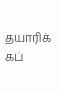தயாரிக் கப்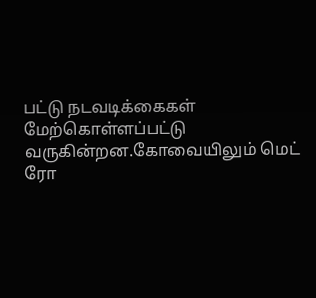பட்டு நடவடிக்கைகள் மேற்கொள்ளப்பட்டு வருகின்றன.கோவையிலும் மெட் ரோ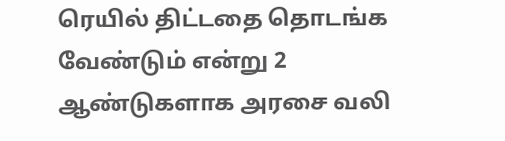ரெயில் திட்டதை தொடங்க வேண்டும் என்று 2 ஆண்டுகளாக அரசை வலி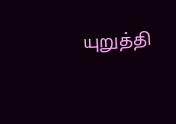யுறுத்தி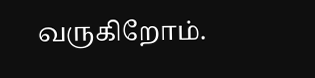வருகிறோம்.